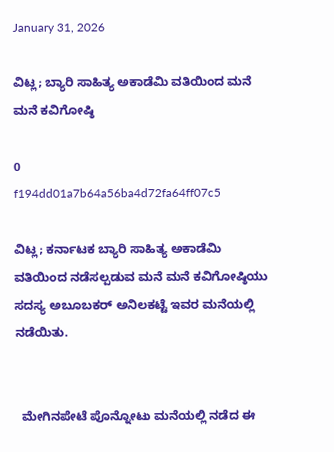January 31, 2026

ವಿಟ್ಲ; ಬ್ಯಾರಿ ಸಾಹಿತ್ಯ ಅಕಾಡೆಮಿ ವತಿಯಿಂದ ಮನೆ ಮನೆ ಕವಿಗೋಷ್ಠಿ

0
f194dd01a7b64a56ba4d72fa64ff07c5

ವಿಟ್ಲ; ಕರ್ನಾಟಕ ಬ್ಯಾರಿ ಸಾಹಿತ್ಯ ಅಕಾಡೆಮಿ ವತಿಯಿಂದ ನಡೆಸಲ್ಪಡುವ ಮನೆ ಮನೆ ಕವಿಗೋಷ್ಠಿಯು ಸದಸ್ಯ ಅಬೂಬಕರ್ ಅನಿಲಕಟ್ಟೆ ಇವರ ಮನೆಯಲ್ಲಿ ನಡೆಯಿತು.


  ಮೇಗಿನಪೇಟೆ ಪೊನ್ನೋಟು ಮನೆಯಲ್ಲಿ ನಡೆದ ಈ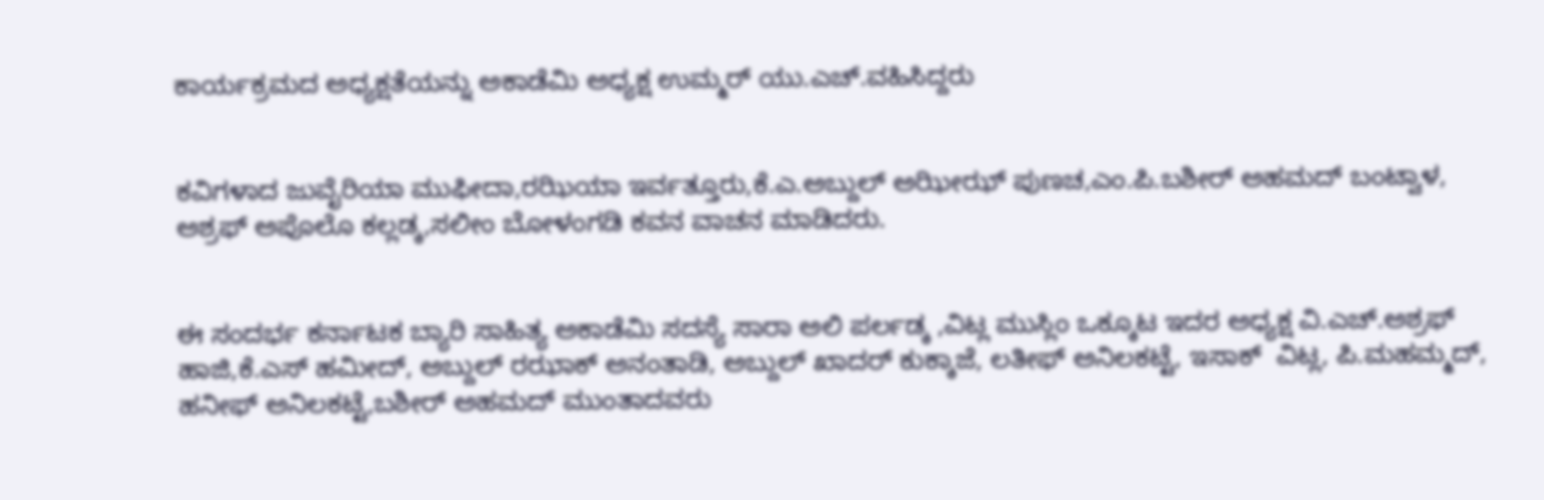ಕಾರ್ಯಕ್ರಮದ ಅಧ್ಯಕ್ಷತೆಯನ್ನು ಅಕಾಡೆಮಿ ಅಧ್ಯಕ್ಷ ಉಮ್ಮರ್ ಯು.ಎಚ್.ವಹಿಸಿದ್ದರು


ಕವಿಗಳಾದ ಜುವೈರಿಯಾ ಮುಫೀದಾ,ರಝಿಯಾ ಇರ್ವತ್ತೂರು,ಕೆ.ಎ.ಅಬ್ದುಲ್ ಅಝೀಝ್ ಪುಣಚ,ಎಂ.ಪಿ.ಬಶೀರ್ ಅಹಮದ್ ಬಂಟ್ವಾಳ, ಅಶ್ರಫ್ ಅಪೊಲೊ ಕಲ್ಲಡ್ಕ,ಸಲೀಂ ಬೋಳಂಗಡಿ ಕವನ ವಾಚನ ಮಾಡಿದರು.


ಈ ಸಂದರ್ಭ ಕರ್ನಾಟಕ ಬ್ಯಾರಿ ಸಾಹಿತ್ಯ ಅಕಾಡೆಮಿ ಸದಸ್ಯೆ ಸಾರಾ ಅಲಿ ಪರ್ಲಡ್ಕ ,ವಿಟ್ಲ ಮುಸ್ಲಿಂ ಒಕ್ಕೂಟ ಇದರ ಅಧ್ಯಕ್ಷ ವಿ.ಎಚ್.ಅಶ್ರಫ್ ಹಾಜಿ,ಕೆ.ಎಸ್ ಹಮೀದ್, ಅಬ್ದುಲ್ ರಝಾಕ್ ಅನಂತಾಡಿ, ಅಬ್ದುಲ್ ಖಾದರ್ ಕುಕ್ಕಾಜೆ, ಲತೀಫ್ ಅನಿಲಕಟ್ಟೆ, ಇಸಾಕ್  ವಿಟ್ಲ, ಪಿ.ಮಹಮ್ಮದ್, ಹನೀಫ್ ಅನಿಲಕಟ್ಟೆ,ಬಶೀರ್ ಅಹಮದ್ ಮುಂತಾದವರು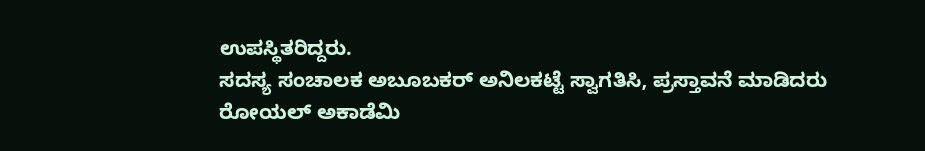ಉಪಸ್ಥಿತರಿದ್ದರು.
ಸದಸ್ಯ ಸಂಚಾಲಕ ಅಬೂಬಕರ್ ಅನಿಲಕಟ್ಟೆ ಸ್ವಾಗತಿಸಿ, ಪ್ರಸ್ತಾವನೆ ಮಾಡಿದರು
ರೋಯಲ್ ಅಕಾಡೆಮಿ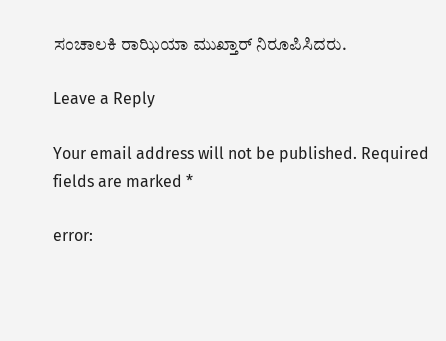ಸಂಚಾಲಕಿ ರಾಝಿಯಾ ಮುಖ್ತಾರ್ ನಿರೂಪಿಸಿದರು.

Leave a Reply

Your email address will not be published. Required fields are marked *

error: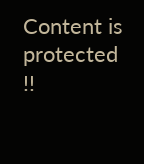Content is protected !!